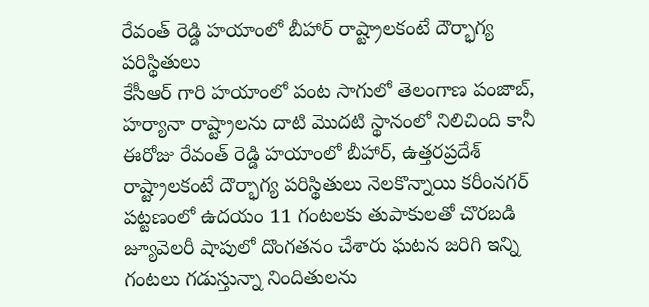రేవంత్ రెడ్డి హయాంలో బీహార్ రాష్ట్రాలకంటే దౌర్భాగ్య పరిస్థితులు
కేసీఆర్ గారి హయాంలో పంట సాగులో తెలంగాణ పంజాబ్, హర్యానా రాష్ట్రాలను దాటి మొదటి స్థానంలో నిలిచింది కానీ ఈరోజు రేవంత్ రెడ్డి హయాంలో బీహార్, ఉత్తరప్రదేశ్ రాష్ట్రాలకంటే దౌర్భాగ్య పరిస్థితులు నెలకొన్నాయి కరీంనగర్ పట్టణంలో ఉదయం 11 గంటలకు తుపాకులతో చొరబడి జ్యూవెలరీ షాపులో దొంగతనం చేశారు ఘటన జరిగి ఇన్ని గంటలు గడుస్తున్నా నిందితులను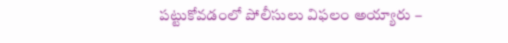పట్టుకోవడంలో పోలీసులు విఫలం అయ్యారు –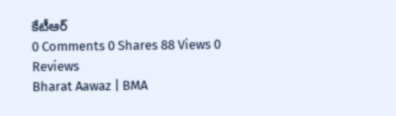కేటీఆర్
0 Comments 0 Shares 88 Views 0 Reviews
Bharat Aawaz | BMA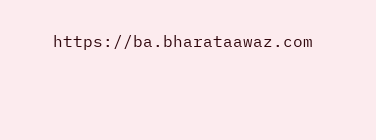https://ba.bharataawaz.com